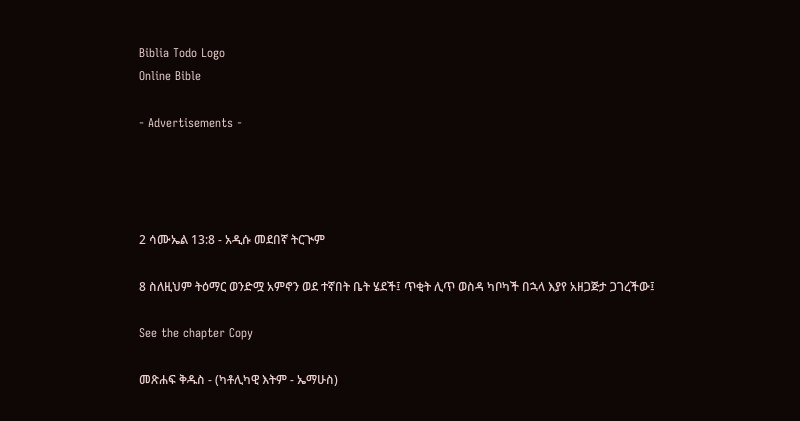Biblia Todo Logo
Online Bible

- Advertisements -




2 ሳሙኤል 13:8 - አዲሱ መደበኛ ትርጒም

8 ስለዚህም ትዕማር ወንድሟ አምኖን ወደ ተኛበት ቤት ሄደች፤ ጥቂት ሊጥ ወስዳ ካቦካች በኋላ እያየ አዘጋጅታ ጋገረችው፤

See the chapter Copy

መጽሐፍ ቅዱስ - (ካቶሊካዊ እትም - ኤማሁስ)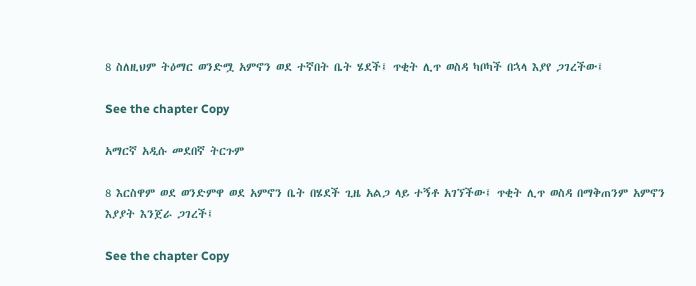8 ስለዚህም ትዕማር ወንድሟ አምኖን ወደ ተኛበት ቤት ሄደች፤ ጥቂት ሊጥ ወስዳ ካቦካች በኋላ እያየ ጋገረችው፤

See the chapter Copy

አማርኛ አዲሱ መደበኛ ትርጉም

8 እርስዋም ወደ ወንድምዋ ወደ አምኖን ቤት በሄደች ጊዜ አልጋ ላይ ተኝቶ አገኘችው፤ ጥቂት ሊጥ ወስዳ በማቅጠንም አምኖን እያያት እንጀራ ጋገረች፤

See the chapter Copy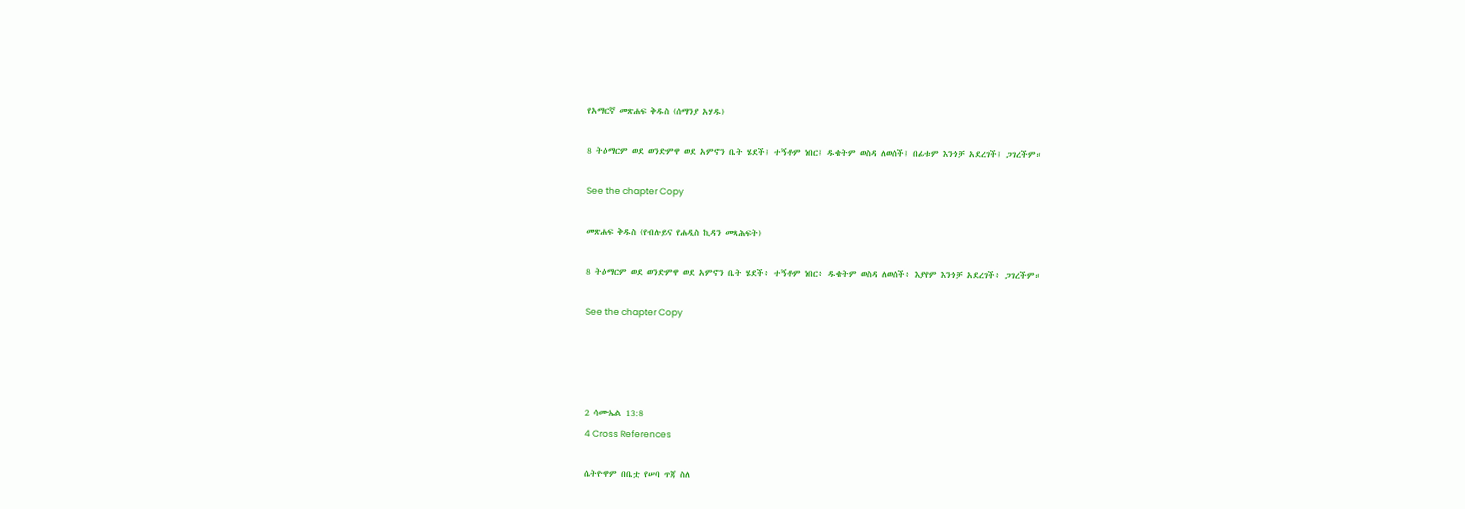የአማርኛ መጽሐፍ ቅዱስ (ሰማንያ አሃዱ)

8 ትዕማርም ወደ ወንድምዋ ወደ አምኖን ቤት ሄደች፤ ተኝቶም ነበር፤ ዱቄትም ወስዳ ለወሰች፤ በፊቱም እንጎቻ አደረገች፤ ጋገረችም።

See the chapter Copy

መጽሐፍ ቅዱስ (የብሉይና የሐዲስ ኪዳን መጻሕፍት)

8 ትዕማርም ወደ ወንድምዋ ወደ አምኖን ቤት ሄደች፥ ተኝቶም ነበር፥ ዱቄትም ወስዳ ለወሰች፥ እያየም እንጎቻ አደረገች፥ ጋገረችም።

See the chapter Copy




2 ሳሙኤል 13:8
4 Cross References

ሴትዮዋም በቤቷ የሠባ ጥጃ ስለ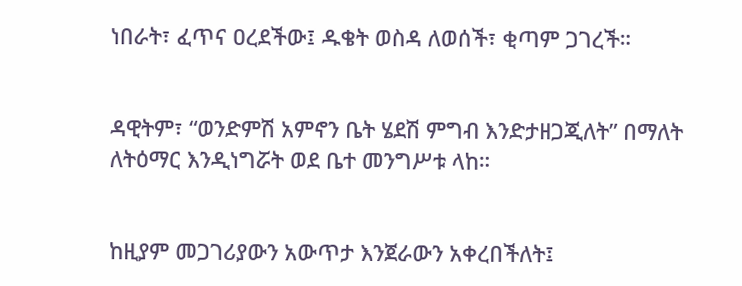ነበራት፣ ፈጥና ዐረደችው፤ ዱቄት ወስዳ ለወሰች፣ ቂጣም ጋገረች።


ዳዊትም፣ “ወንድምሽ አምኖን ቤት ሄደሽ ምግብ እንድታዘጋጂለት” በማለት ለትዕማር እንዲነግሯት ወደ ቤተ መንግሥቱ ላከ።


ከዚያም መጋገሪያውን አውጥታ እንጀራውን አቀረበችለት፤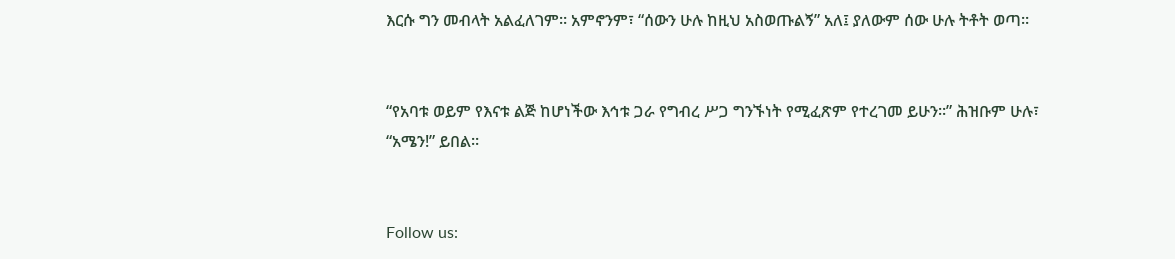እርሱ ግን መብላት አልፈለገም። አምኖንም፣ “ሰውን ሁሉ ከዚህ አስወጡልኝ” አለ፤ ያለውም ሰው ሁሉ ትቶት ወጣ።


“የአባቱ ወይም የእናቱ ልጅ ከሆነችው እኅቱ ጋራ የግብረ ሥጋ ግንኙነት የሚፈጽም የተረገመ ይሁን።” ሕዝቡም ሁሉ፣ “አሜን!” ይበል።


Follow us: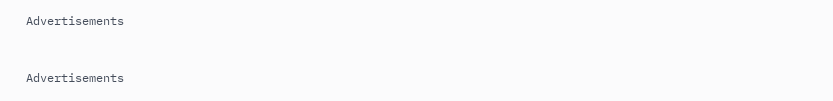Advertisements


Advertisements